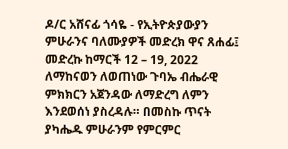ዶ/ር አሸናፊ ጎሳዬ - የኢትዮጵያውያን ምሁራንና ባለሙያዎች መድረክ ዋና ጸሐፊ፤ መድረኩ ከማርች 12 – 19, 2022 ለማከናወን ለወጠነው ጉባኤ ብሔራዊ ምክክርን አጀንዳው ለማድረግ ለምን እንደወሰነ ያስረዳሉ። በመስኩ ጥናት ያካሔዱ ምሁራንም የምርምር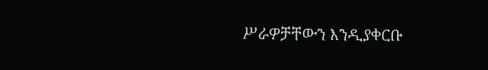ሥራዎቻቸውን እንዲያቀርቡ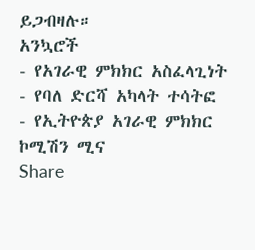ይጋብዛሉ።
አንኳሮች
- የአገራዊ ምክክር አስፈላጊነት
- የባለ ድርሻ አካላት ተሳትፎ
- የኢትዮጵያ አገራዊ ምክክር ኮሚሽን ሚና
Share